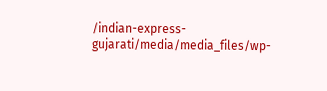/indian-express-gujarati/media/media_files/wp-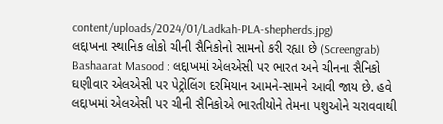content/uploads/2024/01/Ladkah-PLA-shepherds.jpg)
લદ્દાખના સ્થાનિક લોકો ચીની સૈનિકોનો સામનો કરી રહ્યા છે (Screengrab)
Bashaarat Masood : લદ્દાખમાં એલએસી પર ભારત અને ચીનના સૈનિકો ઘણીવાર એલએસી પર પેટ્રોલિંગ દરમિયાન આમને-સામને આવી જાય છે. હવે લદ્દાખમાં એલએસી પર ચીની સૈનિકોએ ભારતીયોને તેમના પશુઓને ચરાવવાથી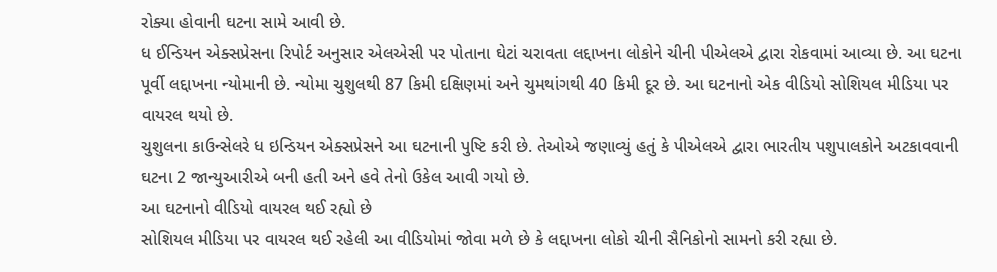રોક્યા હોવાની ઘટના સામે આવી છે.
ધ ઈન્ડિયન એક્સપ્રેસના રિપોર્ટ અનુસાર એલએસી પર પોતાના ઘેટાં ચરાવતા લદ્દાખના લોકોને ચીની પીએલએ દ્વારા રોકવામાં આવ્યા છે. આ ઘટના પૂર્વી લદ્દાખના ન્યોમાની છે. ન્યોમા ચુશુલથી 87 કિમી દક્ષિણમાં અને ચુમથાંગથી 40 કિમી દૂર છે. આ ઘટનાનો એક વીડિયો સોશિયલ મીડિયા પર વાયરલ થયો છે.
ચુશુલના કાઉન્સેલરે ધ ઇન્ડિયન એક્સપ્રેસને આ ઘટનાની પુષ્ટિ કરી છે. તેઓએ જણાવ્યું હતું કે પીએલએ દ્વારા ભારતીય પશુપાલકોને અટકાવવાની ઘટના 2 જાન્યુઆરીએ બની હતી અને હવે તેનો ઉકેલ આવી ગયો છે.
આ ઘટનાનો વીડિયો વાયરલ થઈ રહ્યો છે
સોશિયલ મીડિયા પર વાયરલ થઈ રહેલી આ વીડિયોમાં જોવા મળે છે કે લદ્દાખના લોકો ચીની સૈનિકોનો સામનો કરી રહ્યા છે.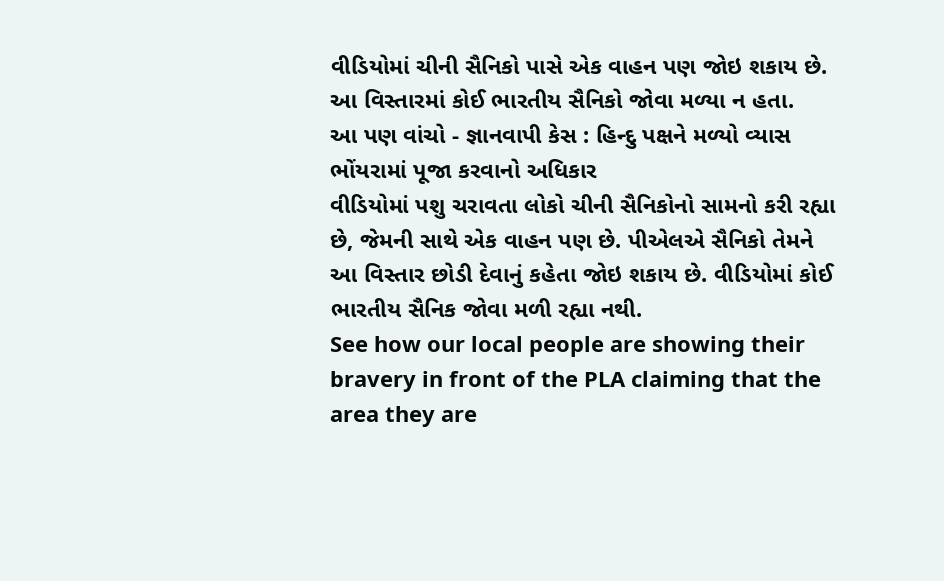વીડિયોમાં ચીની સૈનિકો પાસે એક વાહન પણ જોઇ શકાય છે. આ વિસ્તારમાં કોઈ ભારતીય સૈનિકો જોવા મળ્યા ન હતા.
આ પણ વાંચો - જ્ઞાનવાપી કેસ : હિન્દુ પક્ષને મળ્યો વ્યાસ ભોંયરામાં પૂજા કરવાનો અધિકાર
વીડિયોમાં પશુ ચરાવતા લોકો ચીની સૈનિકોનો સામનો કરી રહ્યા છે, જેમની સાથે એક વાહન પણ છે. પીએલએ સૈનિકો તેમને આ વિસ્તાર છોડી દેવાનું કહેતા જોઇ શકાય છે. વીડિયોમાં કોઈ ભારતીય સૈનિક જોવા મળી રહ્યા નથી.
See how our local people are showing their bravery in front of the PLA claiming that the area they are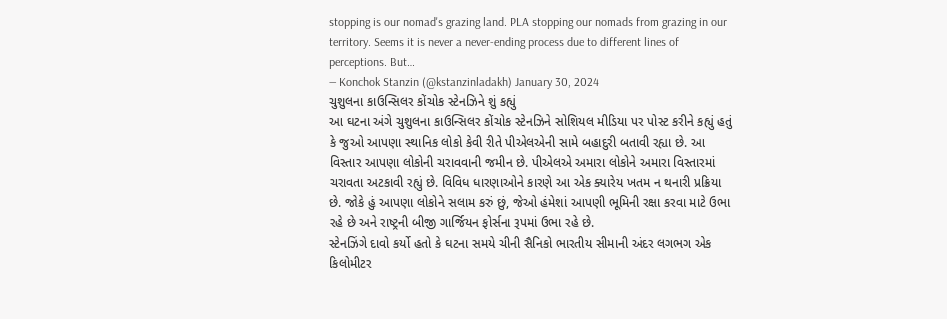stopping is our nomad's grazing land. PLA stopping our nomads from grazing in our territory. Seems it is never a never-ending process due to different lines of perceptions. But…
— Konchok Stanzin (@kstanzinladakh) January 30, 2024
ચુશુલના કાઉન્સિલર કોંચોક સ્ટેનઝિને શું કહ્યું
આ ઘટના અંગે ચુશુલના કાઉન્સિલર કોંચોક સ્ટેનઝિને સોશિયલ મીડિયા પર પોસ્ટ કરીને કહ્યું હતું કે જુઓ આપણા સ્થાનિક લોકો કેવી રીતે પીએલએની સામે બહાદુરી બતાવી રહ્યા છે. આ વિસ્તાર આપણા લોકોની ચરાવવાની જમીન છે. પીએલએ અમારા લોકોને અમારા વિસ્તારમાં ચરાવતા અટકાવી રહ્યું છે. વિવિધ ધારણાઓને કારણે આ એક ક્યારેય ખતમ ન થનારી પ્રક્રિયા છે. જોકે હું આપણા લોકોને સલામ કરું છું, જેઓ હંમેશાં આપણી ભૂમિની રક્ષા કરવા માટે ઉભા રહે છે અને રાષ્ટ્રની બીજી ગાર્જિયન ફોર્સના રૂપમાં ઉભા રહે છે.
સ્ટેનઝિંગે દાવો કર્યો હતો કે ઘટના સમયે ચીની સૈનિકો ભારતીય સીમાની અંદર લગભગ એક કિલોમીટર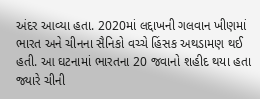અંદર આવ્યા હતા. 2020માં લદ્દાખની ગલવાન ખીણમાં ભારત અને ચીનના સૈનિકો વચ્ચે હિંસક અથડામણ થઈ હતી. આ ઘટનામાં ભારતના 20 જવાનો શહીદ થયા હતા જ્યારે ચીની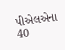પીએલએના 40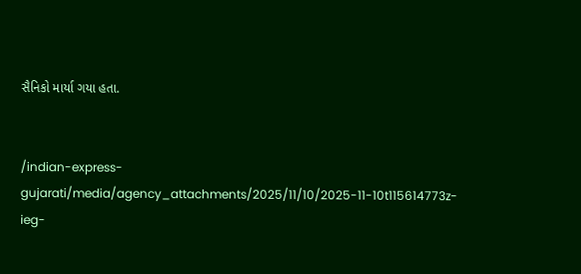સૈનિકો માર્યા ગયા હતા.


/indian-express-gujarati/media/agency_attachments/2025/11/10/2025-11-10t115614773z-ieg-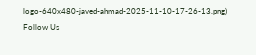logo-640x480-javed-ahmad-2025-11-10-17-26-13.png)
Follow Us